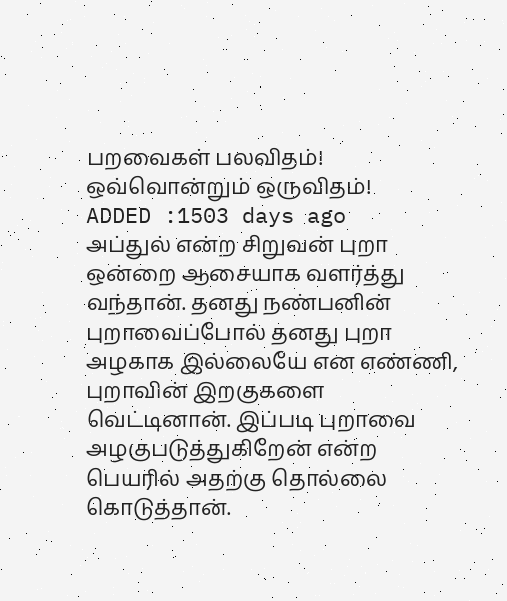பறவைகள் பலவிதம்! ஒவ்வொன்றும் ஒருவிதம்!
ADDED :1503 days ago
அப்துல் என்ற சிறுவன் புறா ஒன்றை ஆசையாக வளர்த்து வந்தான். தனது நண்பனின் புறாவைப்போல் தனது புறா அழகாக இல்லையே என எண்ணி, புறாவின் இறகுகளை வெட்டினான். இப்படி புறாவை அழகுபடுத்துகிறேன் என்ற பெயரில் அதற்கு தொல்லை கொடுத்தான்.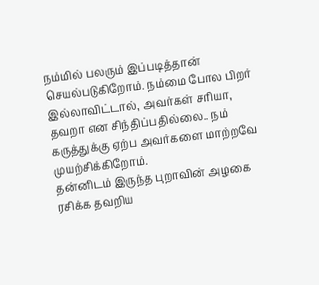நம்மில் பலரும் இப்படித்தான் செயல்படுகிறோம். நம்மை போல பிறர் இல்லாவிட்டால், அவர்கள் சரியா, தவறா என சிந்திப்பதில்லை.. நம் கருத்துக்கு ஏற்ப அவர்களை மாற்றவே முயற்சிக்கிறோம்.
தன்னிடம் இருந்த புறாவின் அழகை ரசிக்க தவறிய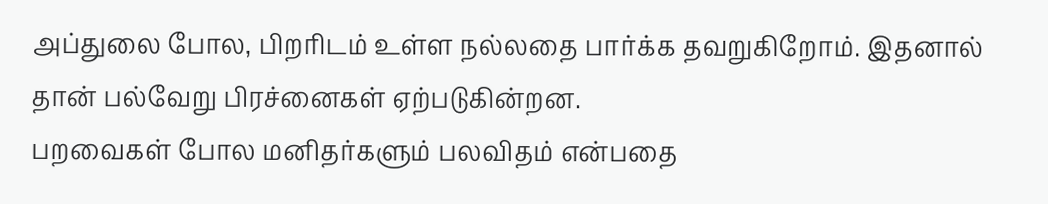அப்துலை போல, பிறரிடம் உள்ள நல்லதை பார்க்க தவறுகிறோம். இதனால் தான் பல்வேறு பிரச்னைகள் ஏற்படுகின்றன.
பறவைகள் போல மனிதர்களும் பலவிதம் என்பதை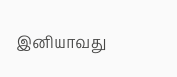இனியாவது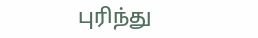புரிந்து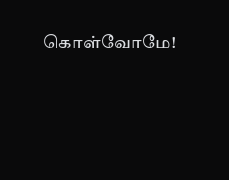கொள்வோமே!